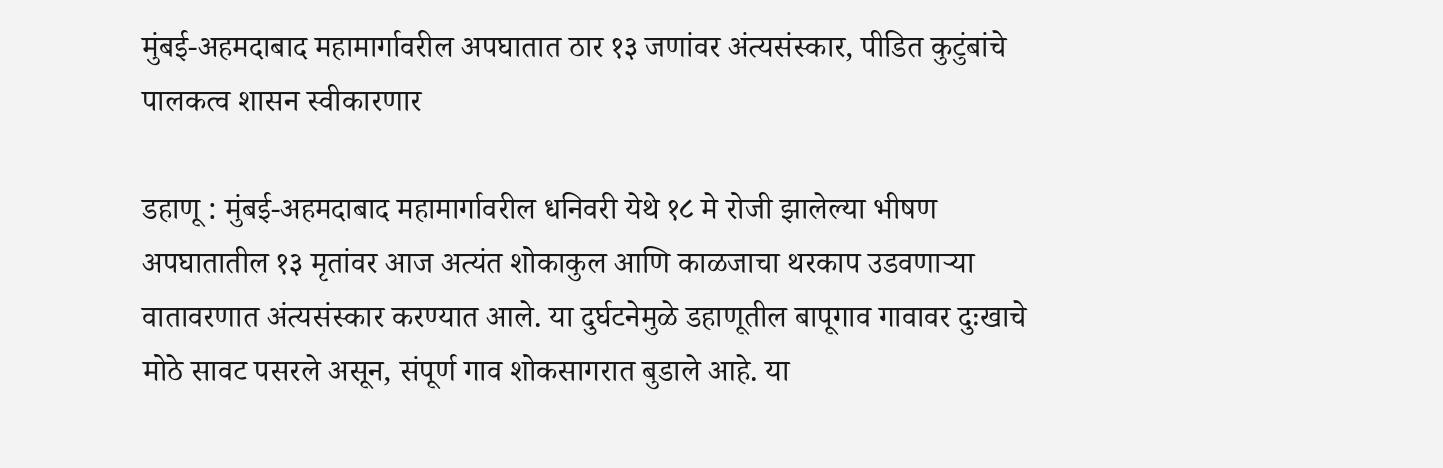मुंबई-अहमदाबाद महामार्गावरील अपघातात ठार १३ जणांवर अंत्यसंस्कार, पीडित कुटुंबांचे पालकत्व शासन स्वीकारणार

डहाणू : मुंबई-अहमदाबाद महामार्गावरील धनिवरी येथे १८ मे रोजी झालेल्या भीषण अपघातातील १३ मृतांवर आज अत्यंत शोकाकुल आणि काळजाचा थरकाप उडवणाऱ्या वातावरणात अंत्यसंस्कार करण्यात आले. या दुर्घटनेमुळे डहाणूतील बापूगाव गावावर दुःखाचे मोठे सावट पसरले असून, संपूर्ण गाव शोकसागरात बुडाले आहे. या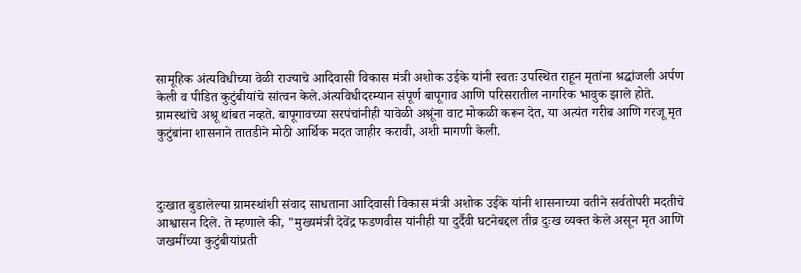सामूहिक अंत्यविधीच्या वेळी राज्याचे आदिवासी विकास मंत्री अशोक उईके यांनी स्वतः उपस्थित राहून मृतांना श्रद्धांजली अर्पण केली व पीडित कुटुंबीयांचे सांत्वन केले.अंत्यविधीदरम्यान संपूर्ण बापूगाव आणि परिसरातील नागरिक भावुक झाले होते. ग्रामस्थांचे अश्रू थांबत नव्हते. बापूगावच्या सरपंचांनीही यावेळी अश्रूंना वाट मोकळी करून देत, या अत्यंत गरीब आणि गरजू मृत कुटुंबांना शासनाने तातडीने मोठी आर्थिक मदत जाहीर करावी, अशी मागणी केली.



दुःखात बुडालेल्या ग्रामस्थांशी संवाद साधताना आदिवासी विकास मंत्री अशोक उईके यांनी शासनाच्या वतीने सर्वतोपरी मदतीचे आश्वासन दिले. ते म्हणाले की, "मुख्यमंत्री देवेंद्र फडणवीस यांनीही या दुर्दैवी घटनेबद्दल तीव्र दुःख व्यक्त केले असून मृत आणि जखमींच्या कुटुंबीयांप्रती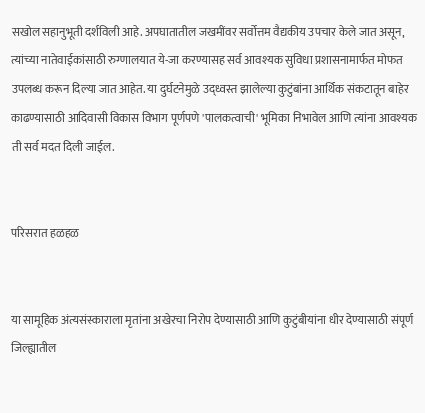सखोल सहानुभूती दर्शविली आहे. अपघातातील जखमींवर सर्वोत्तम वैद्यकीय उपचार केले जात असून, त्यांच्या नातेवाईकांसाठी रुग्णालयात ये-जा करण्यासह सर्व आवश्यक सुविधा प्रशासनामार्फत मोफत उपलब्ध करून दिल्या जात आहेत. या दुर्घटनेमुळे उद्ध्वस्त झालेल्या कुटुंबांना आर्थिक संकटातून बाहेर काढण्यासाठी आदिवासी विकास विभाग पूर्णपणे 'पालकत्वाची' भूमिका निभावेल आणि त्यांना आवश्यक ती सर्व मदत दिली जाईल.


परिसरात हळहळ


या सामूहिक अंत्यसंस्काराला मृतांना अखेरचा निरोप देण्यासाठी आणि कुटुंबीयांना धीर देण्यासाठी संपूर्ण जिल्ह्यातील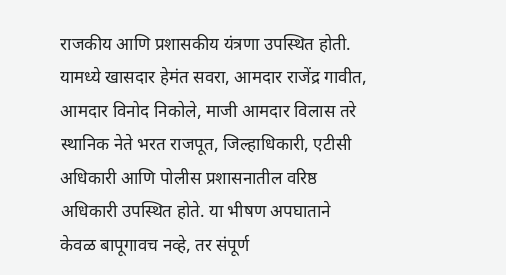राजकीय आणि प्रशासकीय यंत्रणा उपस्थित होती. यामध्ये खासदार हेमंत सवरा, आमदार राजेंद्र गावीत, आमदार विनोद निकोले, माजी आमदार विलास तरे स्थानिक नेते भरत राजपूत, जिल्हाधिकारी, एटीसी अधिकारी आणि पोलीस प्रशासनातील वरिष्ठ अधिकारी उपस्थित होते. या भीषण अपघाताने केवळ बापूगावच नव्हे, तर संपूर्ण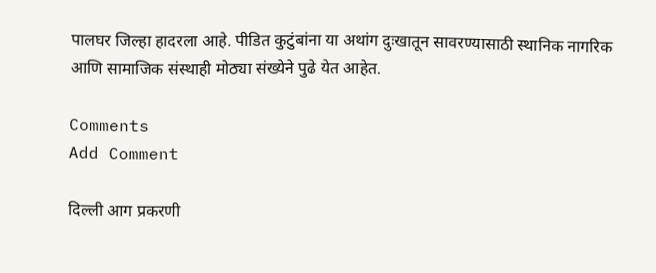पालघर जिल्हा हादरला आहे. पीडित कुटुंबांना या अथांग दुःखातून सावरण्यासाठी स्थानिक नागरिक आणि सामाजिक संस्थाही मोठ्या संख्येने पुढे येत आहेत.

Comments
Add Comment

दिल्ली आग प्रकरणी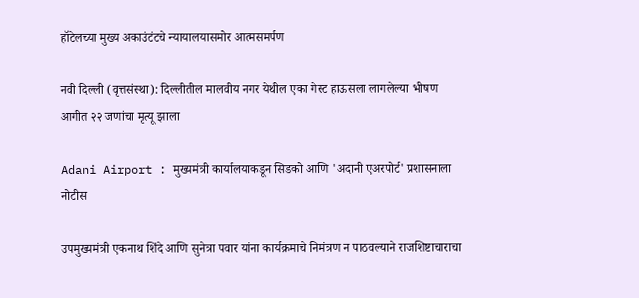हॉटेलच्या मुख्य अकाउंटंटचे न्यायालयासमोर आत्मसमर्पण

नवी दिल्ली (वृत्तसंस्था): दिल्लीतील मालवीय नगर येथील एका गेस्ट हाऊसला लागलेल्या भीषण आगीत २२ जणांचा मृत्यू झाला

Adani Airport : मुख्यमंत्री कार्यालयाकडून सिडको आणि 'अदानी एअरपोर्ट' प्रशासनाला नोटीस

उपमुख्यमंत्री एकनाथ शिंदे आणि सुनेत्रा पवार यांना कार्यक्रमाचे निमंत्रण न पाठवल्याने राजशिष्टाचाराचा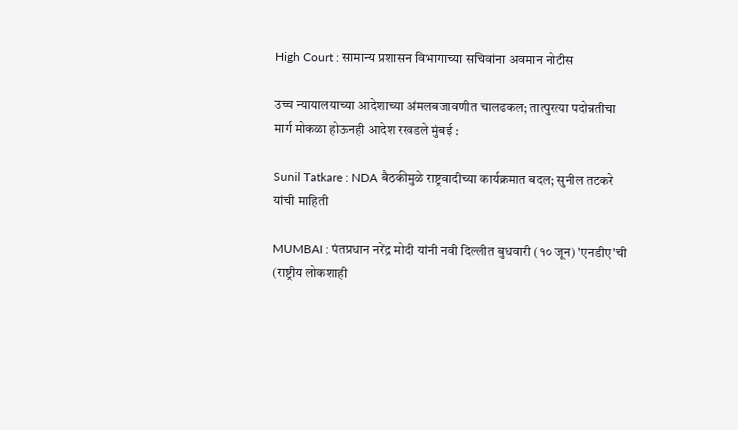High Court : सामान्य प्रशासन विभागाच्या सचिवांना अवमान नोटीस

उच्च न्यायालयाच्या आदेशाच्या अंमलबजावणीत चालढकल; तात्पुरत्या पदोन्नतीचा मार्ग मोकळा होऊनही आदेश रखडले मुंबई :

Sunil Tatkare : NDA बैठकीमुळे राष्ट्रवादीच्या कार्यक्रमात बदल; सुनील तटकरे यांची माहिती

MUMBAI : पंतप्रधान नरेंद्र मोदी यांनी नवी दिल्लीत बुधवारी (१० जून) 'एनडीए'ची (राष्ट्रीय लोकशाही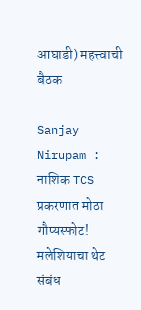आघाडी) महत्त्वाची बैठक

Sanjay Nirupam : नाशिक TCS प्रकरणात मोठा गौप्यस्फोट! मलेशियाचा थेट संबंध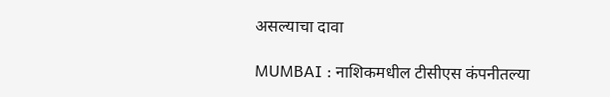असल्याचा दावा

MUMBAI : नाशिकमधील टीसीएस कंपनीतल्या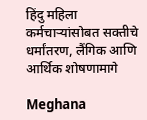हिंदु महिला कर्मचाऱ्यांसोबत सक्तीचे धर्मांतरण, लैंगिक आणि आर्थिक शोषणामागे

Meghana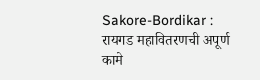Sakore-Bordikar : रायगड महावितरणची अपूर्ण कामे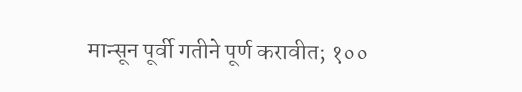मान्सून पूर्वी गतीने पूर्ण करावीत; १००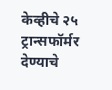केव्हीचे २५ ट्रान्सफॉर्मर देण्याचे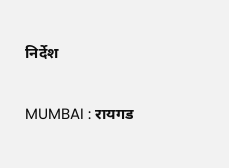निर्देश

MUMBAI : रायगड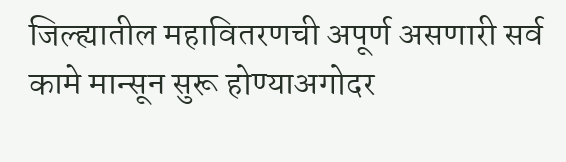जिल्ह्यातील महावितरणची अपूर्ण असणारी सर्व कामे मान्सून सुरू होण्याअगोदर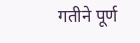गतीने पूर्ण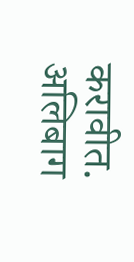करावीत. अलिबाग